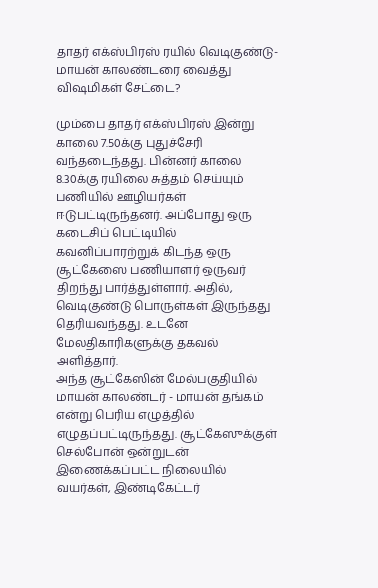தாதர் எக்ஸ்பிரஸ் ரயில் வெடிகுண்டு- மாயன் காலண்டரை வைத்து விஷமிகள் சேட்டை?

மும்பை தாதர் எக்ஸ்பிரஸ் இன்று காலை 7.50க்கு புதுச்சேரி வந்தடைந்தது. பின்னர் காலை 8.30க்கு ரயிலை சுத்தம் செய்யும் பணியில் ஊழியர்கள் ஈடுபட்டிருந்தனர். அப்போது ஒரு கடைசிப் பெட்டியில் கவனிப்பாரற்றுக் கிடந்த ஒரு சூட்கேஸை பணியாளர் ஒருவர் திறந்து பார்த்துள்ளார். அதில், வெடிகுண்டு பொருள்கள் இருந்தது தெரியவந்தது. உடனே மேலதிகாரிகளுக்கு தகவல் அளித்தார்.
அந்த சூட்கேஸின் மேல்பகுதியில் மாயன் காலண்டர் - மாயன் தங்கம் என்று பெரிய எழுத்தில் எழுதப்பட்டிருந்தது. சூட்கேஸுக்குள் செல்போன் ஒன்றுடன் இணைக்கப்பட்ட நிலையில் வயர்கள், இண்டிகேட்டர்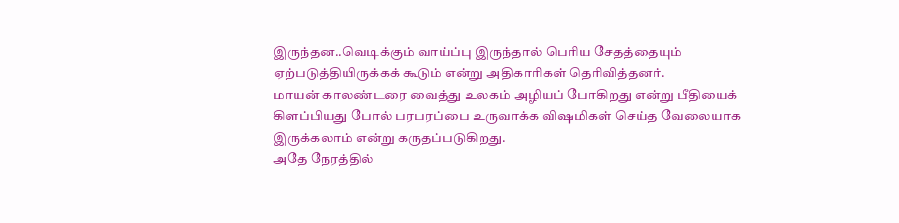இருந்தன..வெடிக்கும் வாய்ப்பு இருந்தால் பெரிய சேதத்தையும் ஏற்படுத்தியிருக்கக் கூடும் என்று அதிகாரிகள் தெரிவித்தனர்.
மாயன் காலண்டரை வைத்து உலகம் அழியப் போகிறது என்று பீதியைக் கிளப்பியது போல் பரபரப்பை உருவாக்க விஷமிகள் செய்த வேலையாக இருக்கலாம் என்று கருதப்படுகிறது.
அதே நேரத்தில்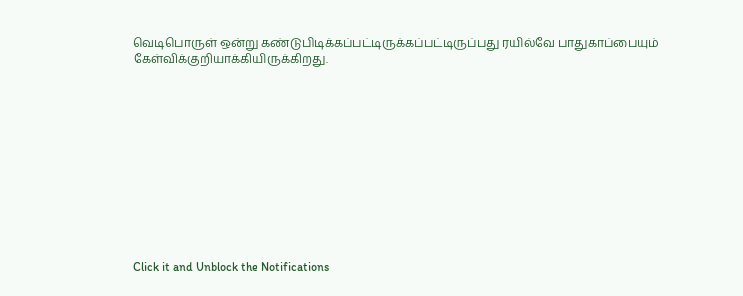வெடிபொருள் ஒன்று கண்டுபிடிக்கப்பட்டிருக்கப்பட்டிருப்பது ரயில்வே பாதுகாப்பையும் கேள்விக்குறியாக்கியிருக்கிறது.












Click it and Unblock the Notifications